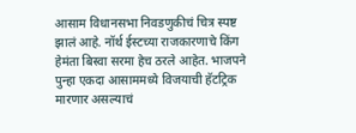आसाम विधानसभा निवडणुकीचं चित्र स्पष्ट झालं आहे. नॉर्थ ईस्टच्या राजकारणाचे किंग हेमंता बिस्वा सरमा हेच ठरले आहेत. भाजपने पुन्हा एकदा आसाममध्ये विजयाची हॅटट्रिक मारणार असल्याचं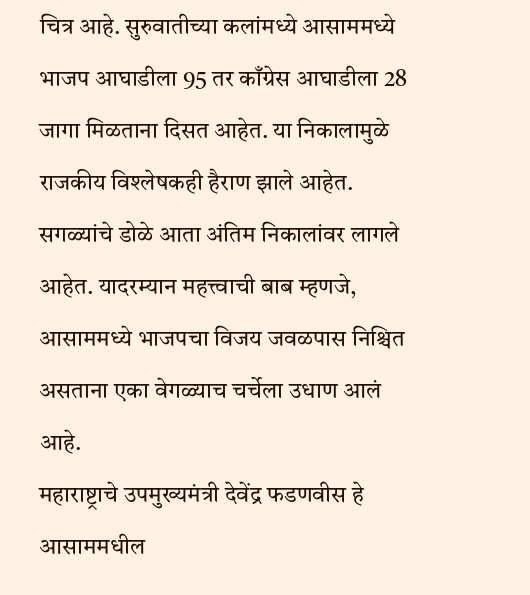चित्र आहे. सुरुवातीच्या कलांमध्ये आसाममध्ये भाजप आघाडीला 95 तर काँग्रेस आघाडीला 28 जागा मिळताना दिसत आहेत. या निकालामुळे राजकीय विश्लेषकही हैराण झाले आहेत. सगळ्यांचे डोळे आता अंतिम निकालांवर लागले आहेत. यादरम्यान महत्त्वाची बाब म्हणजे, आसाममध्ये भाजपचा विजय जवळपास निश्चित असताना एका वेगळ्याच चर्चेला उधाण आलं आहे.
महाराष्ट्राचे उपमुख्यमंत्री देवेंद्र फडणवीस हे आसाममधील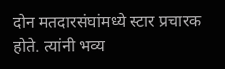दोन मतदारसंघांमध्ये स्टार प्रचारक होते. त्यांनी भव्य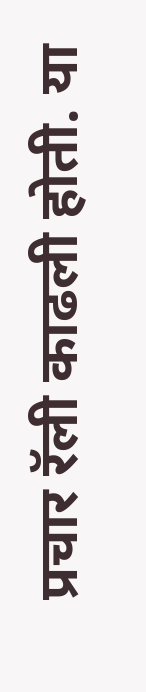प्रचार रॅली काढली होती. या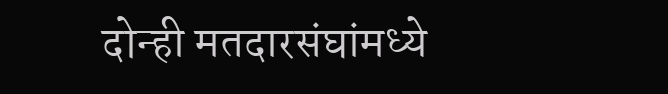दोन्ही मतदारसंघांमध्ये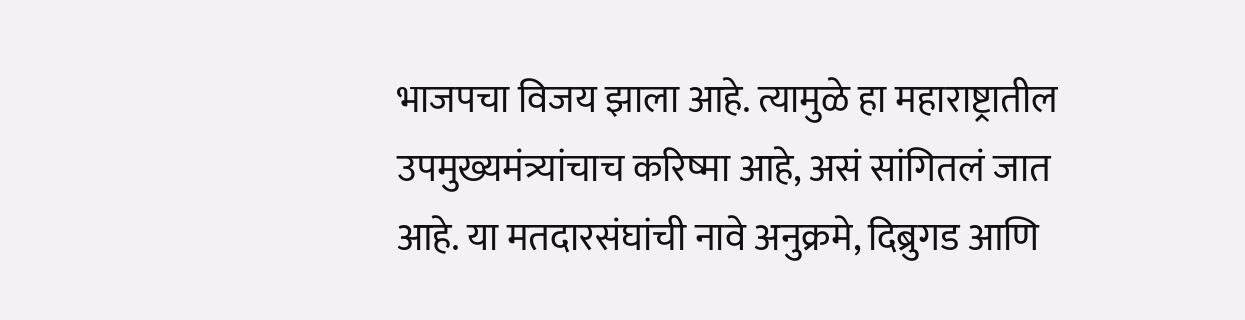भाजपचा विजय झाला आहे. त्यामुळे हा महाराष्ट्रातील उपमुख्यमंत्र्यांचाच करिष्मा आहे, असं सांगितलं जात आहे. या मतदारसंघांची नावे अनुक्रमे, दिब्रुगड आणि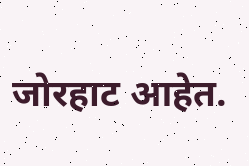जोरहाट आहेत.